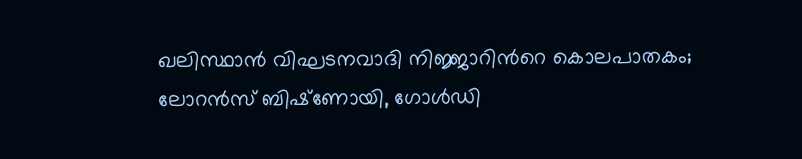ഖലിസ്ഥാന്‍ വിഘടനവാദി നിജ്ജാറിന്‍റെ കൊലപാതകം; ലോറന്‍സ് ബിഷ്‌ണോയി, ഗോള്‍ഡി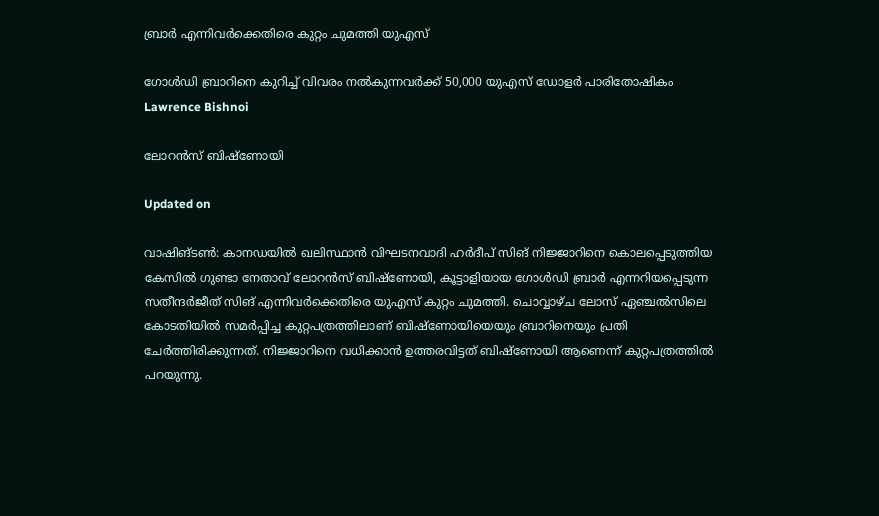ബ്രാര്‍ എന്നിവര്‍ക്കെതിരെ കുറ്റം ചുമത്തി യുഎസ്

ഗോൾഡി ബ്രാറിനെ കുറിച്ച് വിവരം നൽകുന്നവർക്ക് 50,000 യുഎസ് ഡോളർ പാരിതോഷികം
Lawrence Bishnoi

ലോറൻസ് ബിഷ്ണോയി

Updated on

വാഷിങ്ടണ്‍: കാനഡയില്‍ ഖലിസ്ഥാന്‍ വിഘടനവാദി ഹര്‍ദീപ് സിങ് നിജ്ജാറിനെ കൊലപ്പെടുത്തിയ കേസില്‍ ഗുണ്ടാ നേതാവ് ലോറന്‍സ് ബിഷ്‌ണോയി, കൂട്ടാളിയായ ഗോള്‍ഡി ബ്രാര്‍ എന്നറിയപ്പെടുന്ന സതീന്ദര്‍ജീത് സിങ് എന്നിവര്‍ക്കെതിരെ യുഎസ് കുറ്റം ചുമത്തി. ചൊവ്വാഴ്ച ലോസ് ഏഞ്ചല്‍സിലെ കോടതിയില്‍ സമര്‍പ്പിച്ച കുറ്റപത്രത്തിലാണ് ബിഷ്‌ണോയിയെയും ബ്രാറിനെയും പ്രതി ചേര്‍ത്തിരിക്കുന്നത്. നിജ്ജാറിനെ വധിക്കാന്‍ ഉത്തരവിട്ടത് ബിഷ്‌ണോയി ആണെന്ന് കുറ്റപത്രത്തില്‍ പറയുന്നു.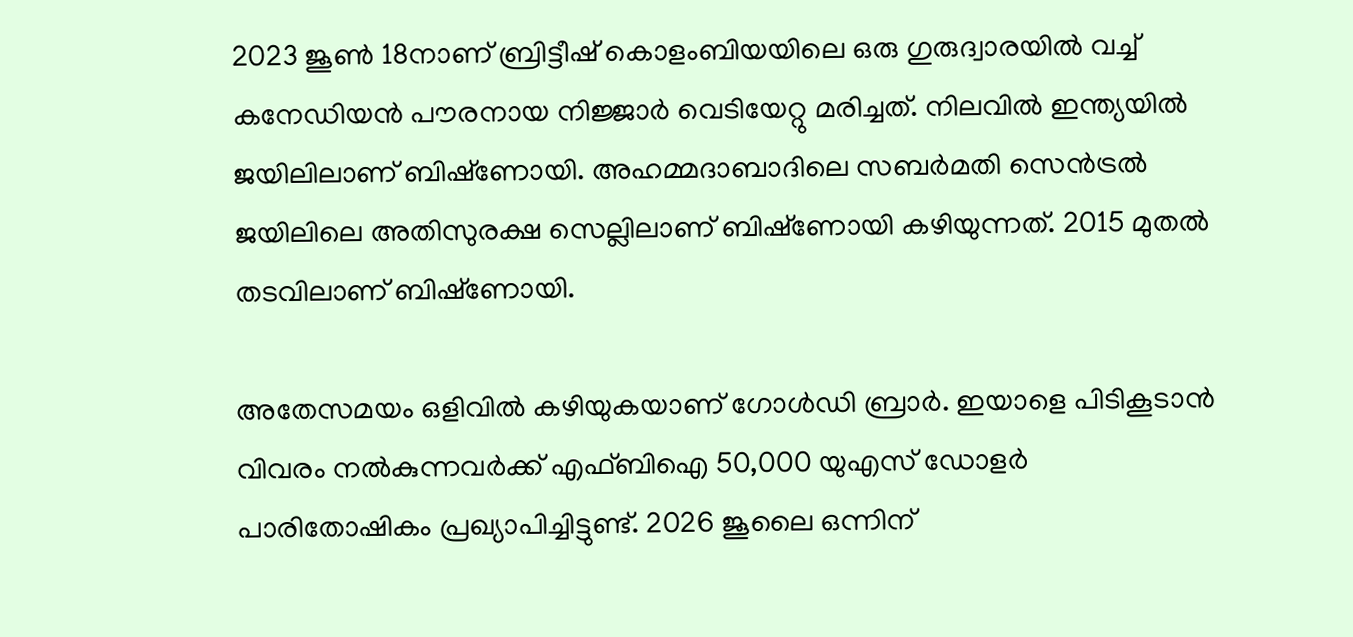2023 ജൂണ്‍ 18നാണ് ബ്രിട്ടീഷ് കൊളംബിയയിലെ ഒരു ഗുരുദ്വാരയില്‍ വച്ച് കനേഡിയന്‍ പൗരനായ നിജ്ജാര്‍ വെടിയേറ്റു മരിച്ചത്. നിലവില്‍ ഇന്ത്യയില്‍ ജയിലിലാണ് ബിഷ്‌ണോയി. അഹമ്മദാബാദിലെ സബര്‍മതി സെന്‍ട്രല്‍ ജയിലിലെ അതിസുരക്ഷ സെല്ലിലാണ് ബിഷ്‌ണോയി കഴിയുന്നത്. 2015 മുതല്‍ തടവിലാണ് ബിഷ്‌ണോയി.

അതേസമയം ഒളിവിൽ കഴിയുകയാണ് ഗോള്‍ഡി ബ്രാര്‍. ഇയാളെ പിടികൂടാന്‍ വിവരം നല്‍കുന്നവര്‍ക്ക് എഫ്ബിഐ 50,000 യുഎസ് ഡോളര്‍ പാരിതോഷികം പ്രഖ്യാപിച്ചിട്ടുണ്ട്. 2026 ജൂലൈ ഒന്നിന്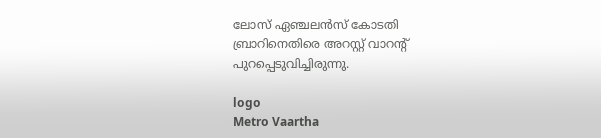ലോസ് ഏഞ്ചലന്‍സ് കോടതി ബ്രാറിനെതിരെ അറസ്റ്റ് വാറന്റ് പുറപ്പെടുവിച്ചിരുന്നു.

logo
Metro Vaartha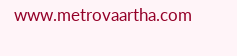www.metrovaartha.com